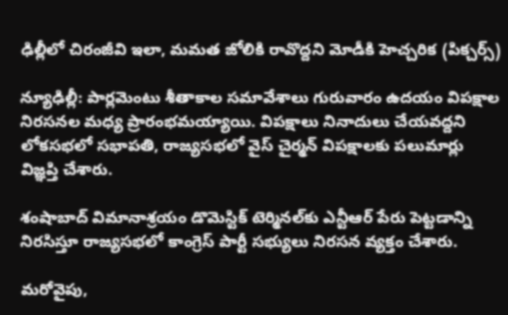ఢిల్లీలో చిరంజీవి ఇలా, మమత జోలికి రావొద్దని మోడీకి హెచ్చరిక (పిక్చర్స్)

న్యూఢిల్లీ: పార్లమెంటు శీతాకాల సమావేశాలు గురువారం ఉదయం విపక్షాల నిరసనల మధ్య ప్రారంభమయ్యాయి. విపక్షాలు నినాదులు చేయవద్దని లోకసభలో సభాపతి, రాజ్యసభలో వైస్ చైర్మన్ విపక్షాలకు పలుమార్లు విజ్ఞప్తి చేశారు.

శంషాబాద్ విమానాశ్రయం డొమెస్టిక్ టెర్మినల్‌కు ఎన్టీఆర్ పేరు పెట్టడాన్ని నిరసిస్తూ రాజ్యసభలో కాంగ్రెస్ పార్టీ సభ్యులు నిరసన వ్యక్తం చేశారు.

మరోవైపు,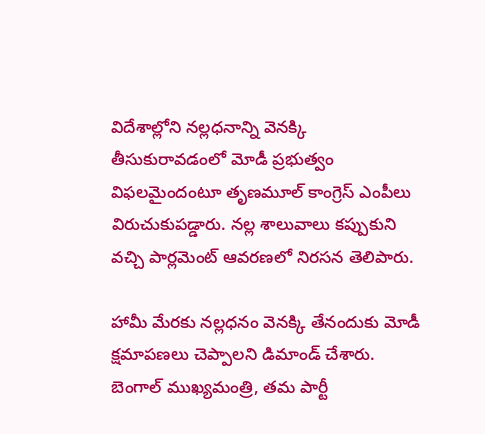విదేశాల్లోని నల్లధనాన్ని వెనక్కి తీసుకురావడంలో మోడీ ప్రభుత్వం విఫలమైందంటూ తృణమూల్‌ కాంగ్రెస్‌ ఎంపీలు విరుచుకుపడ్డారు. నల్ల శాలువాలు కప్పుకుని వచ్చి పార్లమెంట్‌ ఆవరణలో నిరసన తెలిపారు.

హామీ మేరకు నల్లధనం వెనక్కి తేనందుకు మోడీ క్షమాపణలు చెప్పాలని డిమాండ్ చేశారు. బెంగాల్‌ ముఖ్యమంత్రి, తమ పార్టీ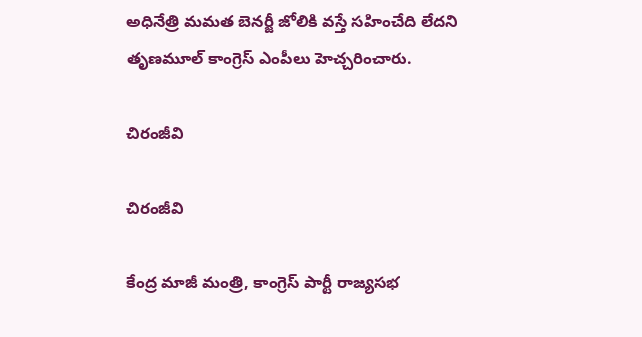అధినేత్రి మమత బెనర్జీ జోలికి వస్తే సహించేది లేదని తృణమూల్‌ కాంగ్రెస్‌ ఎంపీలు హెచ్చరించారు.

చిరంజీవి

చిరంజీవి

కేంద్ర మాజీ మంత్రి, కాంగ్రెస్ పార్టీ రాజ్యసభ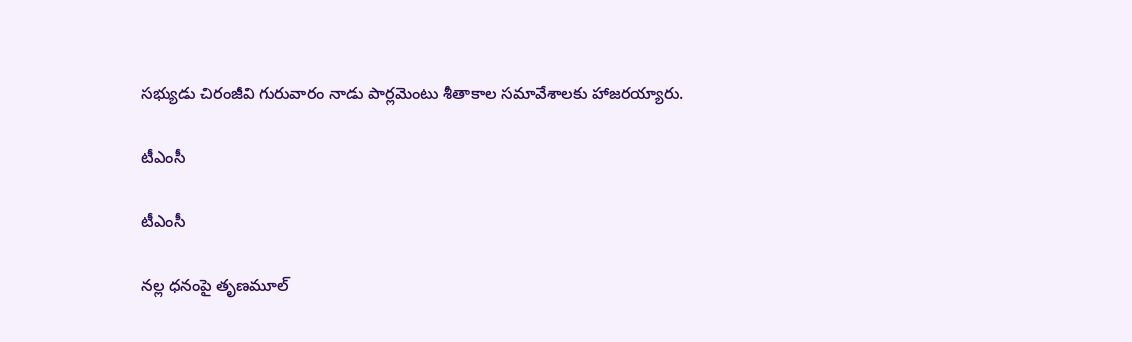సభ్యుడు చిరంజీవి గురువారం నాడు పార్లమెంటు శీతాకాల సమావేశాలకు హాజరయ్యారు.

టీఎంసీ

టీఎంసీ

నల్ల ధనంపై తృణమూల్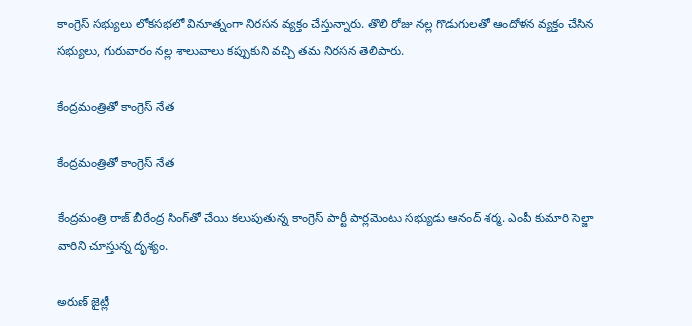కాంగ్రెస్ సభ్యులు లోకసభలో వినూత్నంగా నిరసన వ్యక్తం చేస్తున్నారు. తొలి రోజు నల్ల గొడుగులతో ఆందోళన వ్యక్తం చేసిన సభ్యులు, గురువారం నల్ల శాలువాలు కప్పుకుని వచ్చి తమ నిరసన తెలిపారు.

కేంద్రమంత్రితో కాంగ్రెస్ నేత

కేంద్రమంత్రితో కాంగ్రెస్ నేత

కేంద్రమంత్రి రాజ్ బీరేంద్ర సింగ్‌తో చేయి కలుపుతున్న కాంగ్రెస్ పార్టీ పార్లమెంటు సభ్యుడు ఆనంద్ శర్మ. ఎంపీ కుమారి సెల్జా వారిని చూస్తున్న దృశ్యం.

అరుణ్ జైట్లీ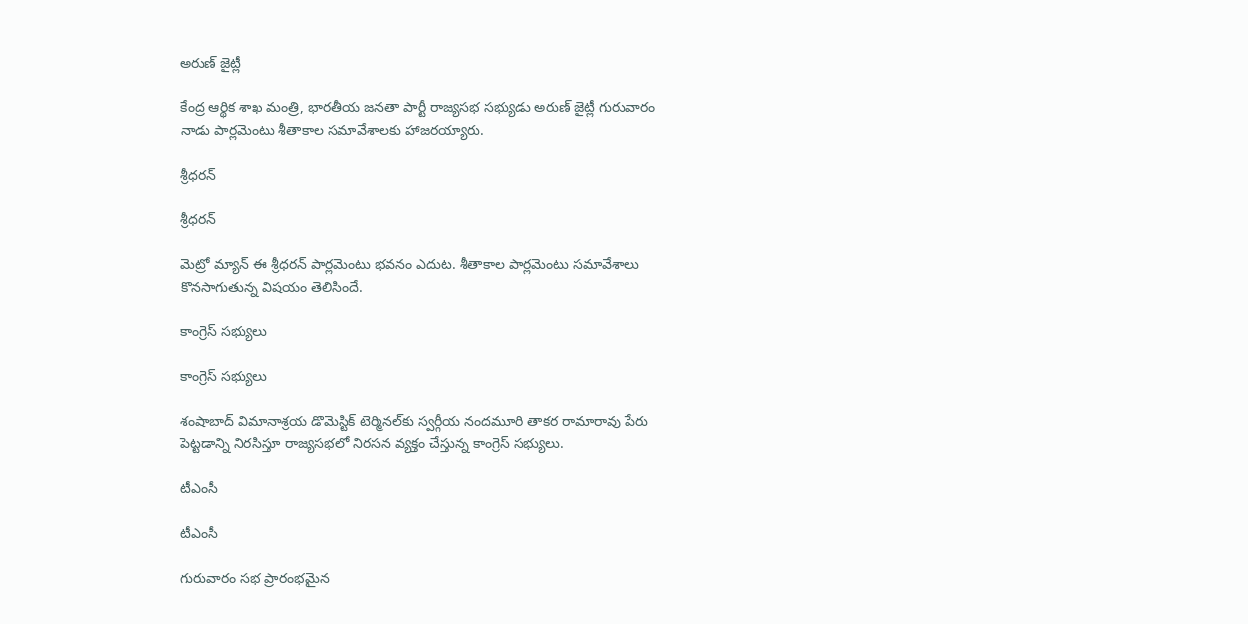అరుణ్ జైట్లీ

కేంద్ర ఆర్థిక శాఖ మంత్రి, భారతీయ జనతా పార్టీ రాజ్యసభ సభ్యుడు అరుణ్ జైట్లీ గురువారం నాడు పార్లమెంటు శీతాకాల సమావేశాలకు హాజరయ్యారు.

శ్రీధరన్

శ్రీధరన్

మెట్రో మ్యాన్ ఈ శ్రీధరన్ పార్లమెంటు భవనం ఎదుట. శీతాకాల పార్లమెంటు సమావేశాలు కొనసాగుతున్న విషయం తెలిసిందే.

కాంగ్రెస్ సభ్యులు

కాంగ్రెస్ సభ్యులు

శంషాబాద్ విమానాశ్రయ డొమెస్టిక్ టెర్మినల్‌కు స్వర్గీయ నందమూరి తాకర రామారావు పేరు పెట్టడాన్ని నిరసిస్తూ రాజ్యసభలో నిరసన వ్యక్తం చేస్తున్న కాంగ్రెస్ సభ్యులు.

టీఎంసీ

టీఎంసీ

గురువారం సభ ప్రారంభమైన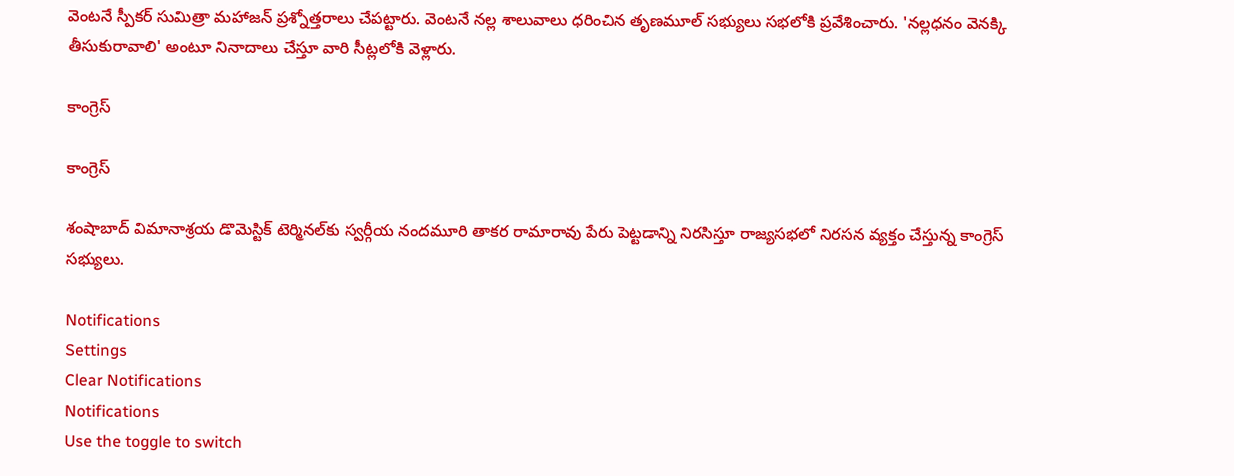వెంటనే స్పీకర్ సుమిత్రా మహాజన్ ప్రశ్నోత్తరాలు చేపట్టారు. వెంటనే నల్ల శాలువాలు ధరించిన తృణమూల్ సభ్యులు సభలోకి ప్రవేశించారు. 'నల్లధనం వెనక్కి తీసుకురావాలి' అంటూ నినాదాలు చేస్తూ వారి సీట్లలోకి వెళ్లారు.

కాంగ్రెస్

కాంగ్రెస్

శంషాబాద్ విమానాశ్రయ డొమెస్టిక్ టెర్మినల్‌కు స్వర్గీయ నందమూరి తాకర రామారావు పేరు పెట్టడాన్ని నిరసిస్తూ రాజ్యసభలో నిరసన వ్యక్తం చేస్తున్న కాంగ్రెస్ సభ్యులు.

Notifications
Settings
Clear Notifications
Notifications
Use the toggle to switch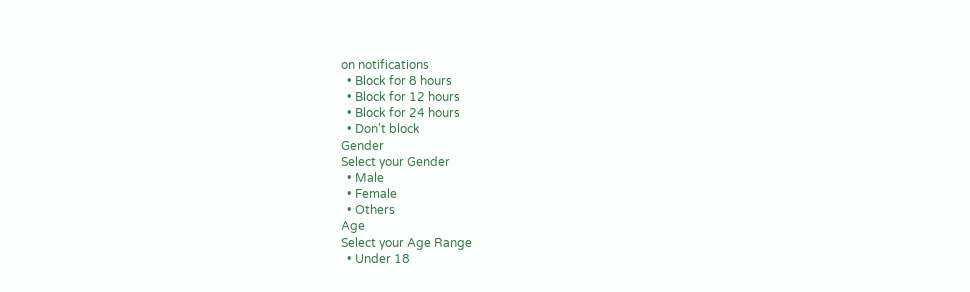on notifications
  • Block for 8 hours
  • Block for 12 hours
  • Block for 24 hours
  • Don't block
Gender
Select your Gender
  • Male
  • Female
  • Others
Age
Select your Age Range
  • Under 18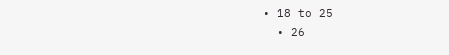• 18 to 25
  • 26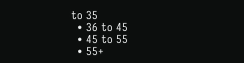to 35
  • 36 to 45
  • 45 to 55
  • 55+